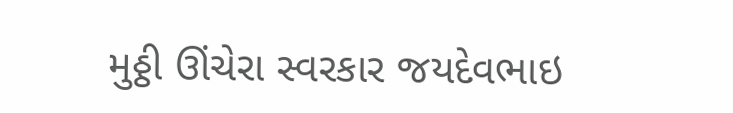મુઠ્ઠી ઊંચેરા સ્વરકાર જયદેવભાઇ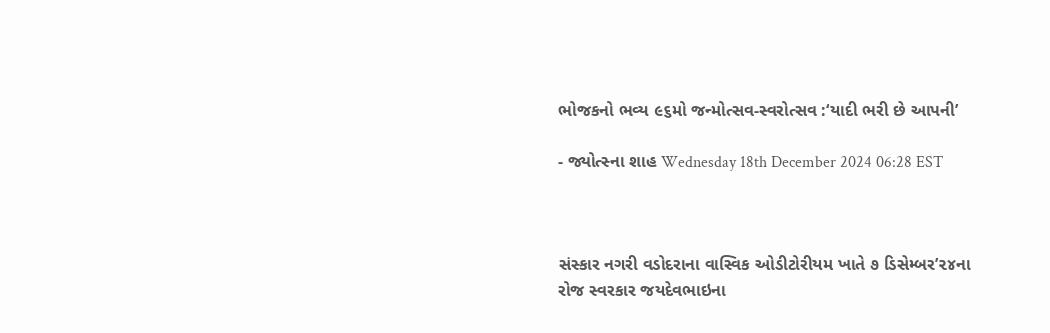ભોજકનો ભવ્ય ૯૬મો જન્મોત્સવ-સ્વરોત્સવ :‘યાદી ભરી છે આપની’

- જ્યોત્સ્ના શાહ Wednesday 18th December 2024 06:28 EST



સંસ્કાર નગરી વડોદરાના વાસ્વિક ઓડીટોરીયમ ખાતે ૭ ડિસેમ્બર’૨૪ના રોજ સ્વરકાર જયદેવભાઇના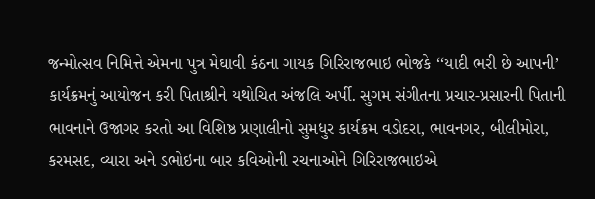જન્મોત્સવ નિમિત્તે એમના પુત્ર મેઘાવી કંઠના ગાયક ગિરિરાજભાઇ ભોજકે ‘‘યાદી ભરી છે આપની’ કાર્યક્રમનું આયોજન કરી પિતાશ્રીને યથોચિત અંજલિ અર્પી. સુગમ સંગીતના પ્રચાર-પ્રસારની પિતાની ભાવનાને ઉજાગર કરતો આ વિશિષ્ઠ પ્રણાલીનો સુમધુર કાર્યક્રમ વડોદરા, ભાવનગર, બીલીમોરા, કરમસદ, વ્યારા અને ડભોઇના બાર કવિઓની રચનાઓને ગિરિરાજભાઇએ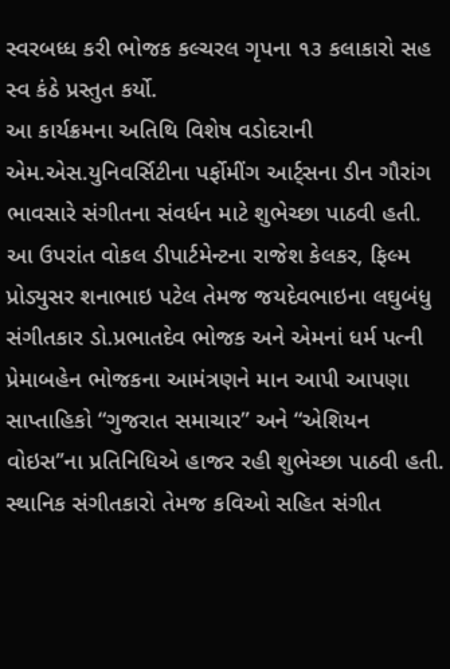સ્વરબધ્ધ કરી ભોજક કલ્ચરલ ગૃપના ૧૩ કલાકારો સહ સ્વ કંઠે પ્રસ્તુત કર્યો.
આ કાર્યક્રમના અતિથિ વિશેષ વડોદરાની એમ.એસ.યુનિવર્સિટીના પર્ફોમીંગ આર્ટ્સના ડીન ગૌરાંગ ભાવસારે સંગીતના સંવર્ધન માટે શુભેચ્છા પાઠવી હતી. આ ઉપરાંત વોકલ ડીપાર્ટમેન્ટના રાજેશ કેલકર, ફિલ્મ પ્રોડ્યુસર શનાભાઇ પટેલ તેમજ જયદેવભાઇના લઘુબંધુ સંગીતકાર ડો.પ્રભાતદેવ ભોજક અને એમનાં ધર્મ પત્ની પ્રેમાબહેન ભોજકના આમંત્રણને માન આપી આપણા સાપ્તાહિકો “ગુજરાત સમાચાર” અને “એશિયન વોઇસ’’ના પ્રતિનિધિએ હાજર રહી શુભેચ્છા પાઠવી હતી. સ્થાનિક સંગીતકારો તેમજ કવિઓ સહિત સંગીત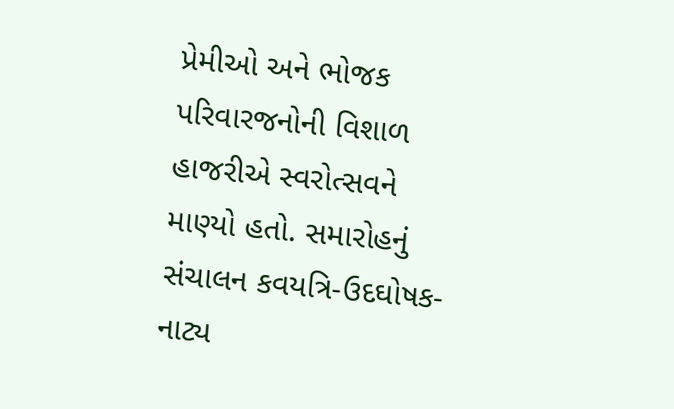પ્રેમીઓ અને ભોજક પરિવારજનોની વિશાળ હાજરીએ સ્વરોત્સવને માણ્યો હતો. સમારોહનું સંચાલન કવયત્રિ-ઉદઘોષક-નાટ્ય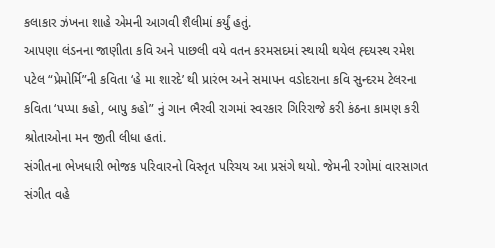કલાકાર ઝંખના શાહે એમની આગવી શૈલીમાં કર્યું હતું.
આપણા લંડનના જાણીતા કવિ અને પાછલી વયે વતન કરમસદમાં સ્થાયી થયેલ હ્દયસ્થ રમેશ પટેલ “પ્રેમોર્મિ”ની કવિતા ‘હે મા શારદે’ થી પ્રારંભ અને સમાપન વડોદરાના કવિ સુન્દરમ ટેલરના કવિતા ‘પપ્પા કહો, બાપુ કહો” નું ગાન ભૈરવી રાગમાં સ્વરકાર ગિરિરાજે કરી કંઠના કામણ કરી શ્રોતાઓના મન જીતી લીધા હતાં.
સંગીતના ભેખધારી ભોજક પરિવારનો વિસ્તૃત પરિચય આ પ્રસંગે થયો. જેમની રગોમાં વારસાગત સંગીત વહે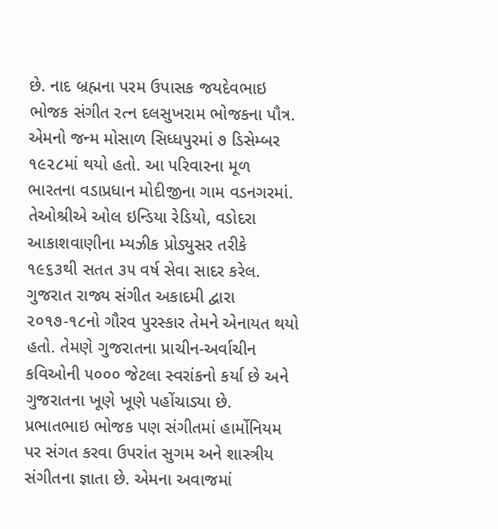છે. નાદ બ્રહ્મના પરમ ઉપાસક જયદેવભાઇ ભોજક સંગીત રત્ન દલસુખરામ ભોજકના પૌત્ર. એમનો જન્મ મોસાળ સિધ્ધપુરમાં ૭ ડિસેમ્બર ૧૯૨૮માં થયો હતો. આ પરિવારના મૂળ ભારતના વડાપ્રધાન મોદીજીના ગામ વડનગરમાં. તેઓશ્રીએ ઓલ ઇન્ડિયા રેડિયો, વડોદરા આકાશવાણીના મ્યઝીક પ્રોડ્યુસર તરીકે ૧૯૬૩થી સતત ૩૫ વર્ષ સેવા સાદર કરેલ. ગુજરાત રાજ્ય સંગીત અકાદમી દ્વારા ૨૦૧૭-૧૮નો ગૌરવ પુરસ્કાર તેમને એનાયત થયો હતો. તેમણે ગુજરાતના પ્રાચીન-અર્વાચીન કવિઓની ૫૦૦૦ જેટલા સ્વરાંકનો કર્યા છે અને ગુજરાતના ખૂણે ખૂણે પહોંચાડ્યા છે.
પ્રભાતભાઇ ભોજક પણ સંગીતમાં હાર્મોનિયમ પર સંગત કરવા ઉપરાંત સુગમ અને શાસ્ત્રીય સંગીતના જ્ઞાતા છે. એમના અવાજમાં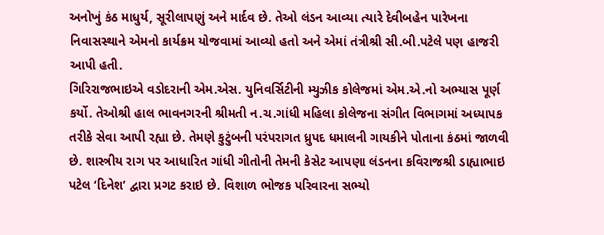અનોખું કંઠ માધુર્ય, સૂરીલાપણું અને માર્દવ છે. તેઓ લંડન આવ્યા ત્યારે દેવીબહેન પારેખના નિવાસસ્થાને એમનો કાર્યક્રમ યોજવામાં આવ્યો હતો અને એમાં તંત્રીશ્રી સી.બી.પટેલે પણ હાજરી આપી હતી.
ગિરિરાજભાઇએ વડોદરાની એમ.એસ. યુનિવર્સિટીની મ્યુઝીક કોલેજમાં એમ.એ.નો અભ્યાસ પૂર્ણ કર્યો. તેઓશ્રી હાલ ભાવનગરની શ્રીમતી ન.ચ.ગાંધી મહિલા કોલેજના સંગીત વિભાગમાં અધ્યાપક તરીકે સેવા આપી રહ્યા છે. તેમણે કુટુંબની પરંપરાગત ધ્રુપદ ધમાલની ગાયકીને પોતાના કંઠમાં જાળવી છે. શાસ્ત્રીય રાગ પર આધારિત ગાંધી ગીતોની તેમની કેસેટ આપણા લંડનના કવિરાજશ્રી ડાહ્યાભાઇ પટેલ ‘દિનેશ’ દ્વારા પ્રગટ કરાઇ છે. વિશાળ ભોજક પરિવારના સભ્યો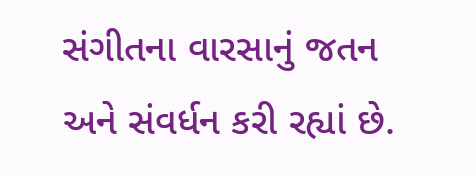સંગીતના વારસાનું જતન અને સંવર્ધન કરી રહ્યાં છે.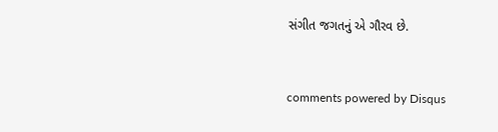સંગીત જગતનું એ ગૌરવ છે.


comments powered by Disqus